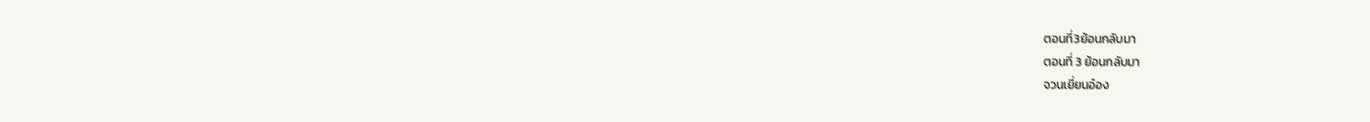ตอนที่3ย้อนกลับมา
ตอนที่ 3 ย้อนกลับมา
จวนเยี่ยนอ๋อง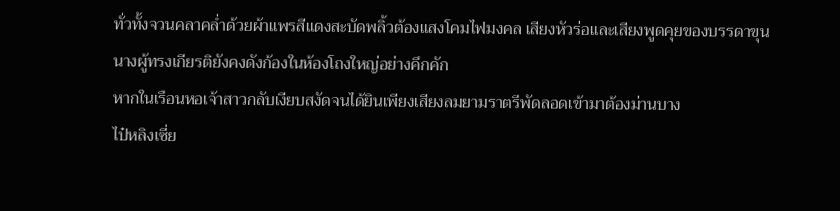ทั่วทั้งจวนคลาคล่ำด้วยผ้าแพรสีแดงสะบัดพลิ้วต้องแสงโคมไฟมงคล เสียงหัวร่อและเสียงพูดคุยของบรรดาขุนนางผู้ทรงเกียรติยังคงดังก้องในห้องโถงใหญ่อย่างคึกคัก
หากในเรือนหอเจ้าสาวกลับเงียบสงัดจนได้ยินเพียงเสียงลมยามราตรีพัดลอดเข้ามาต้องม่านบาง
ไป๋หลิงเซี่ย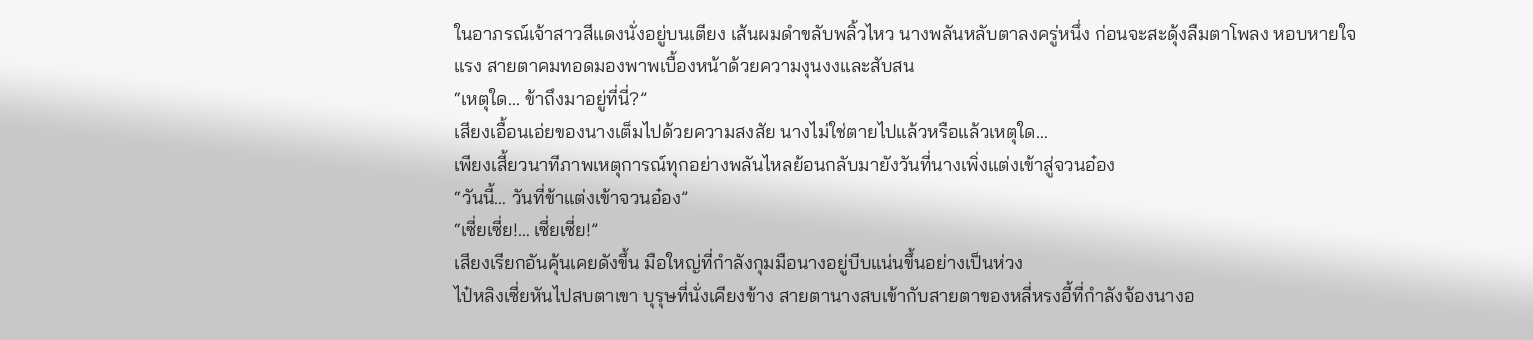ในอาภรณ์เจ้าสาวสีแดงนั่งอยู่บนเตียง เส้นผมดำขลับพลิ้วไหว นางพลันหลับตาลงครู่หนึ่ง ก่อนจะสะดุ้งลืมตาโพลง หอบหายใจแรง สายตาคมทอดมองพาพเบื้องหน้าด้วยความงุนงงและสับสน
“เหตุใด… ข้าถึงมาอยู่ที่นี่?”
เสียงเอื้อนเอ่ยของนางเต็มไปด้วยความสงสัย นางไม่ใช่ตายไปแล้วหรือแล้วเหตุใด…
เพียงเสี้ยวนาทีภาพเหตุการณ์ทุกอย่างพลันไหลย้อนกลับมายังวันที่นางเพิ่งแต่งเข้าสู่จวนอ๋อง
“วันนี้… วันที่ข้าแต่งเข้าจวนอ๋อง”
“เซี่ยเซี่ย!… เซี่ยเซี่ย!”
เสียงเรียกอันคุ้นเคยดังขึ้น มือใหญ่ที่กำลังกุมมือนางอยู่บีบแน่นขึ้นอย่างเป็นห่วง
ไป๋หลิงเซี่ยหันไปสบตาเขา บุรุษที่นั่งเคียงข้าง สายตานางสบเข้ากับสายตาของหลี่หรงอี้ที่กำลังจ้องนางอ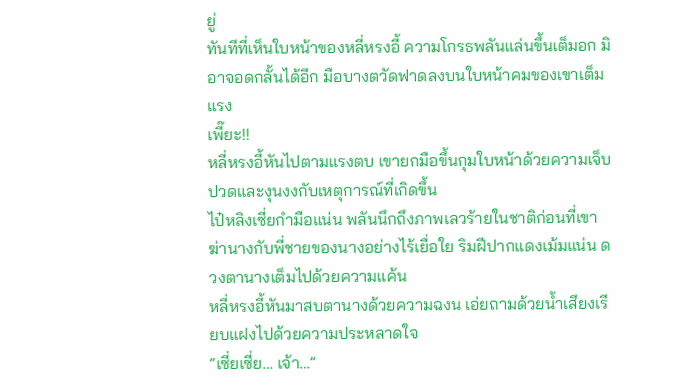ยู่
ทันทีที่เห็นใบหน้าของหลี่หรงอี้ ความโกรธพลันแล่นขึ้นเต็มอก มิอาจอดกลั้นได้อีก มือบางตวัดฟาดลงบนใบหน้าคมของเขาเต็มแรง
เพี๊ยะ!!
หลี่หรงอี้หันไปตามแรงตบ เขายกมือขึ้นกุมใบหน้าด้วยความเจ็บปวดและงุนงงกับเหตุการณ์ที่เกิดขึ้น
ไป๋หลิงเซี่ยกำมือแน่น พลันนึกถึงภาพเลวร้ายในชาติก่อนที่เขาฆ่านางกับพี่ชายของนางอย่างไร้เยื่อใย ริมฝีปากแดงเม้มแน่น ดวงตานางเต็มไปด้วยความแค้น
หลี่หรงอี้หันมาสบตานางด้วยความฉงน เอ่ยถามด้วยน้ำเสียงเรียบแฝงไปด้วยความประหลาดใจ
“เซี่ยเซี่ย… เจ้า…”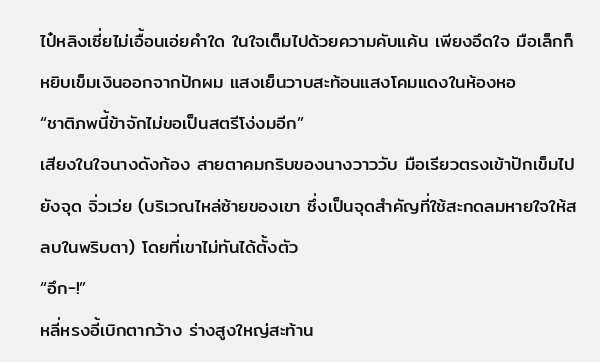ไป๋หลิงเซี่ยไม่เอื้อนเอ่ยคำใด ในใจเต็มไปด้วยความคับแค้น เพียงอึดใจ มือเล็กก็หยิบเข็มเงินออกจากปักผม แสงเย็นวาบสะท้อนแสงโคมแดงในห้องหอ
“ชาติภพนี้ข้าจักไม่ขอเป็นสตรีโง่งมอีก”
เสียงในใจนางดังก้อง สายตาคมกริบของนางวาววับ มือเรียวตรงเข้าปักเข็มไปยังจุด จิ่วเว่ย (บริเวณไหล่ซ้ายของเขา ซึ่งเป็นจุดสำคัญที่ใช้สะกดลมหายใจให้สลบในพริบตา) โดยที่เขาไม่ทันได้ตั้งตัว
“อึก-!”
หลี่หรงอี้เบิกตากว้าง ร่างสูงใหญ่สะท้าน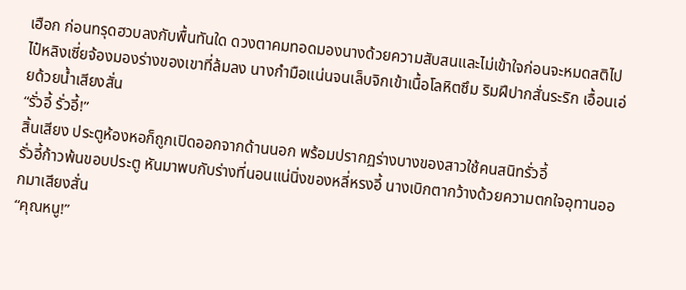เฮือก ก่อนทรุดฮวบลงกับพื้นทันใด ดวงตาคมทอดมองนางด้วยความสับสนและไม่เข้าใจก่อนจะหมดสติไป
ไป๋หลิงเซี่ยจ้องมองร่างของเขาที่ล้มลง นางกำมือแน่นจนเล็บจิกเข้าเนื้อโลหิตซึม ริมฝีปากสั่นระริก เอื้อนเอ่ยด้วยน้ำเสียงสั่น
“รั่วอี้ รั่วอี้!”
สิ้นเสียง ประตูห้องหอก็ถูกเปิดออกจากด้านนอก พร้อมปรากฏร่างบางของสาวใช้คนสนิทรั่วอี้
รั่วอี้ก้าวพ้นขอบประตู หันมาพบกับร่างที่นอนแน่นิ่งของหลี่หรงอี้ นางเบิกตากว้างด้วยความตกใจอุทานออกมาเสียงสั่น
“คุณหนู!”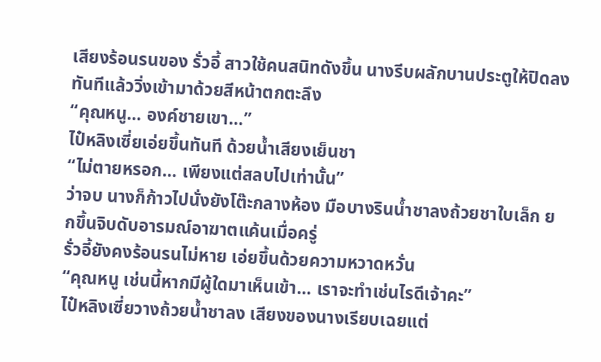เสียงร้อนรนของ รั่วอี้ สาวใช้คนสนิทดังขึ้น นางรีบผลักบานประตูให้ปิดลงทันทีแล้ววิ่งเข้ามาด้วยสีหน้าตกตะลึง
“คุณหนู… องค์ชายเขา…”
ไป๋หลิงเซี่ยเอ่ยขึ้นทันที ด้วยน้ำเสียงเย็นชา
“ไม่ตายหรอก… เพียงแต่สลบไปเท่านั้น”
ว่าจบ นางก็ก้าวไปนั่งยังโต๊ะกลางห้อง มือบางรินน้ำชาลงถ้วยชาใบเล็ก ยกขึ้นจิบดับอารมณ์อาฆาตแค้นเมื่อครู่
รั่วอี้ยังคงร้อนรนไม่หาย เอ่ยขึ้นด้วยความหวาดหวั่น
“คุณหนู เช่นนี้หากมีผู้ใดมาเห็นเข้า… เราจะทำเช่นไรดีเจ้าคะ”
ไป๋หลิงเซี่ยวางถ้วยน้ำชาลง เสียงของนางเรียบเฉยแต่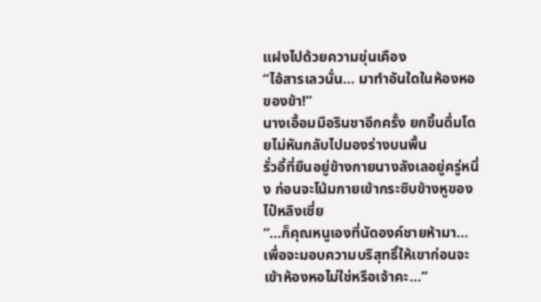แฝงไปด้วยความขุ่นเคือง
“ไอ้สารเลวนั่น… มาทำอันใดในห้องหอของข้า!”
นางเอื้อมมือรินชาอีกครั้ง ยกขึ้นดื่มโดยไม่หันกลับไปมองร่างบนพื้น
รั่วอี้ที่ยืนอยู่ข้างกายนางลังเลอยู่ครู่หนึ่ง ก่อนจะโน้มกายเข้ากระซิบข้างหูของ ไป๋หลิงเซี่ย
“…ก็คุณหนูเองที่นัดองค์ชายห้ามา… เพื่อจะมอบความบริสุทธิ์ให้เขาก่อนจะเข้าห้องหอไม่ใช่หรือเจ้าคะ…”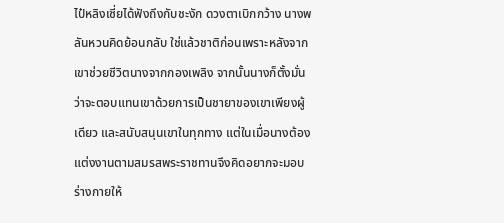ไป๋หลิงเซี่ยได้ฟังถึงกับชะงัก ดวงตาเบิกกว้าง นางพลันหวนคิดย้อนกลับ ใช่แล้วชาติก่อนเพราะหลังจากเขาช่วยชีวิตนางจากกองเพลิง จากนั้นนางก็ตั้งมั่นว่าจะตอบแทนเขาด้วยการเป็นชายาของเขาเพียงผู้เดียว และสนับสนุนเขาในทุกทาง แต่ในเมื่อนางต้องแต่งงานตามสมรสพระราชทานจึงคิดอยากจะมอบร่างกายให้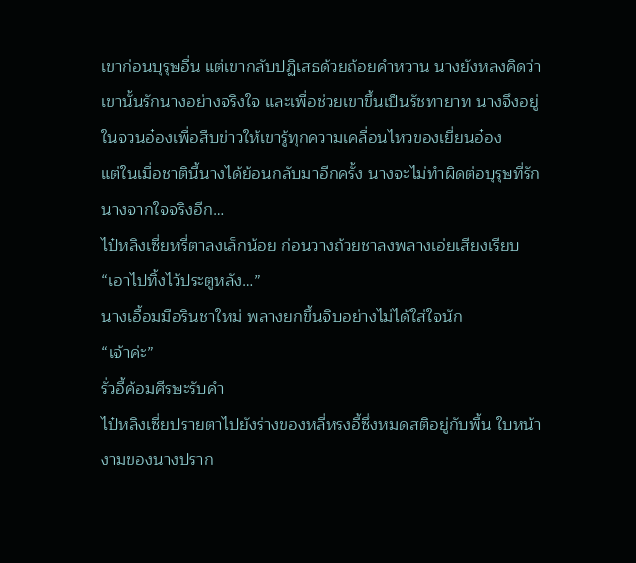เขาก่อนบุรุษอื่น แต่เขากลับปฏิเสธด้วยถ้อยคำหวาน นางยังหลงคิดว่าเขานั้นรักนางอย่างจริงใจ และเพื่อช่วยเขาขึ้นเป็นรัชทายาท นางจึงอยู่ในจวนอ๋องเพื่อสืบข่าวให้เขารู้ทุกความเคลื่อนไหวของเยี่ยนอ๋อง
แต่ในเมื่อชาตินี้นางได้ย้อนกลับมาอีกครั้ง นางจะไม่ทำผิดต่อบุรุษที่รักนางจากใจจริงอีก…
ไป๋หลิงเซี่ยหรี่ตาลงเล็กน้อย ก่อนวางถ้วยชาลงพลางเอ่ยเสียงเรียบ
“เอาไปทิ้งไว้ประตูหลัง…”
นางเอื้อมมือรินชาใหม่ พลางยกขึ้นจิบอย่างไม่ได้ใส่ใจนัก
“เจ้าค่ะ”
รั่วอี้ค้อมศีรษะรับคำ
ไป๋หลิงเซี่ยปรายตาไปยังร่างของหลี่หรงอี้ซึ่งหมดสติอยู่กับพื้น ใบหน้างามของนางปราก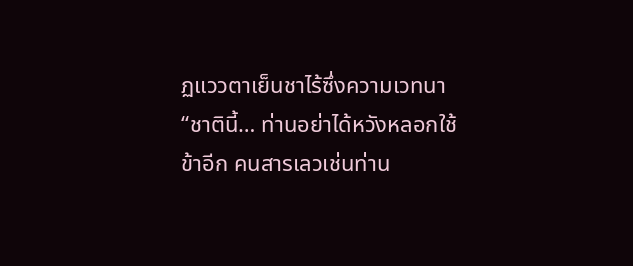ฏแววตาเย็นชาไร้ซึ่งความเวทนา
“ชาตินี้… ท่านอย่าได้หวังหลอกใช้ข้าอีก คนสารเลวเช่นท่าน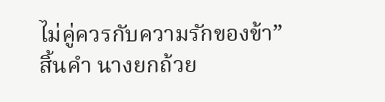ไม่คู่ควรกับความรักของข้า”
สิ้นคำ นางยกถ้วย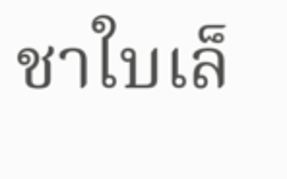ชาใบเล็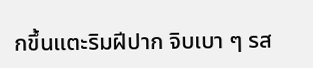กขึ้นแตะริมฝีปาก จิบเบา ๆ รส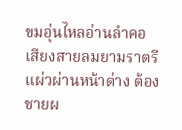ขมอุ่นไหลอ่านลำคอ เสียงสายลมยามราตรีแผ่วผ่านหน้าต่าง ต้องชายผ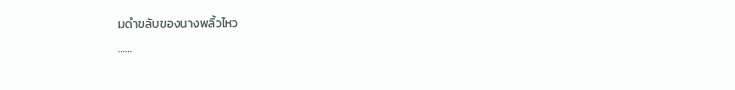มดำขลับของนางพลิ้วไหว
……